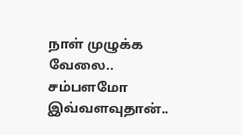நாள் முழுக்க வேலை.. சம்பளமோ இவ்வளவுதான்..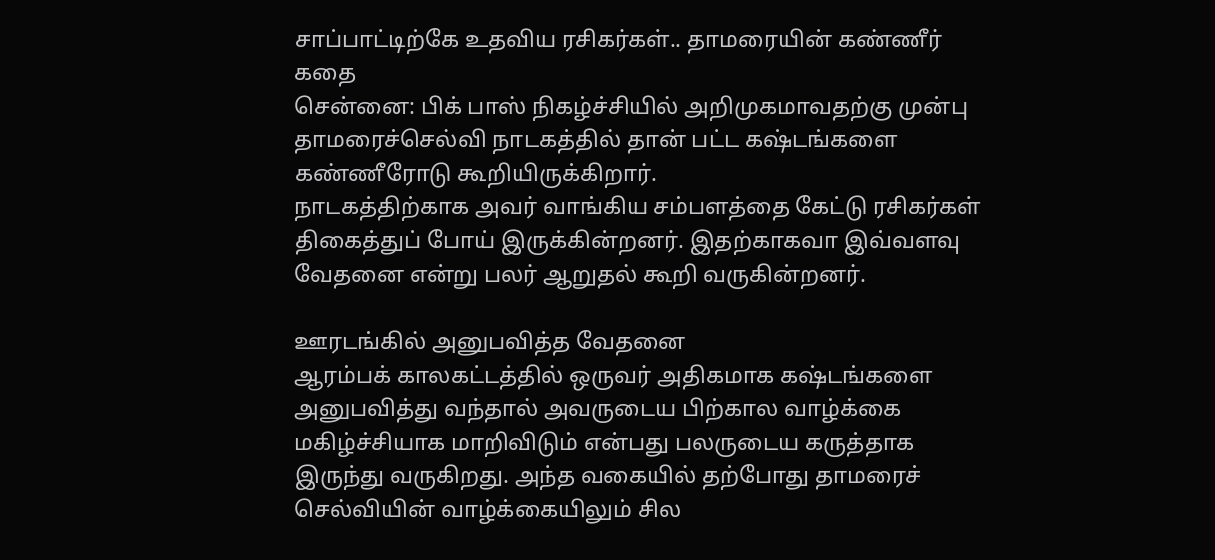சாப்பாட்டிற்கே உதவிய ரசிகர்கள்.. தாமரையின் கண்ணீர் கதை
சென்னை: பிக் பாஸ் நிகழ்ச்சியில் அறிமுகமாவதற்கு முன்பு தாமரைச்செல்வி நாடகத்தில் தான் பட்ட கஷ்டங்களை கண்ணீரோடு கூறியிருக்கிறார்.
நாடகத்திற்காக அவர் வாங்கிய சம்பளத்தை கேட்டு ரசிகர்கள் திகைத்துப் போய் இருக்கின்றனர். இதற்காகவா இவ்வளவு வேதனை என்று பலர் ஆறுதல் கூறி வருகின்றனர்.

ஊரடங்கில் அனுபவித்த வேதனை
ஆரம்பக் காலகட்டத்தில் ஒருவர் அதிகமாக கஷ்டங்களை அனுபவித்து வந்தால் அவருடைய பிற்கால வாழ்க்கை மகிழ்ச்சியாக மாறிவிடும் என்பது பலருடைய கருத்தாக இருந்து வருகிறது. அந்த வகையில் தற்போது தாமரைச் செல்வியின் வாழ்க்கையிலும் சில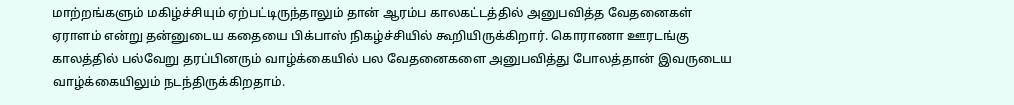மாற்றங்களும் மகிழ்ச்சியும் ஏற்பட்டிருந்தாலும் தான் ஆரம்ப காலகட்டத்தில் அனுபவித்த வேதனைகள் ஏராளம் என்று தன்னுடைய கதையை பிக்பாஸ் நிகழ்ச்சியில் கூறியிருக்கிறார். கொராணா ஊரடங்கு காலத்தில் பல்வேறு தரப்பினரும் வாழ்க்கையில் பல வேதனைகளை அனுபவித்து போலத்தான் இவருடைய வாழ்க்கையிலும் நடந்திருக்கிறதாம்.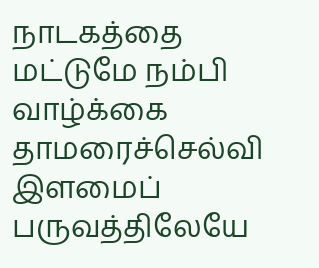நாடகத்தை மட்டுமே நம்பி வாழ்க்கை
தாமரைச்செல்வி இளமைப் பருவத்திலேயே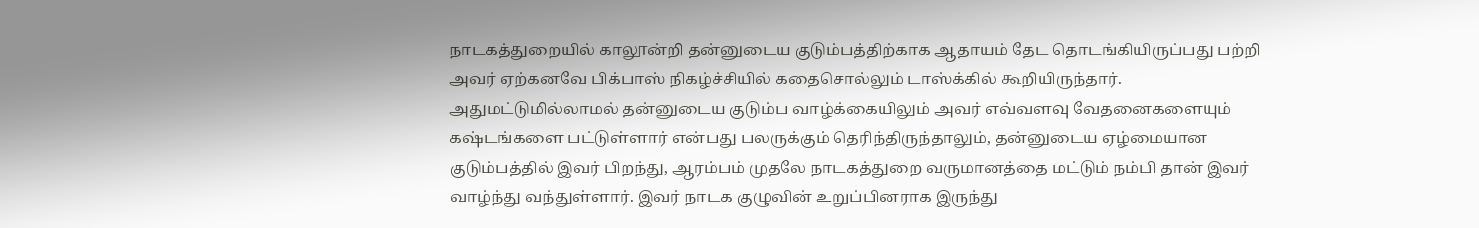நாடகத்துறையில் காலூன்றி தன்னுடைய குடும்பத்திற்காக ஆதாயம் தேட தொடங்கியிருப்பது பற்றி அவர் ஏற்கனவே பிக்பாஸ் நிகழ்ச்சியில் கதைசொல்லும் டாஸ்க்கில் கூறியிருந்தார். அதுமட்டுமில்லாமல் தன்னுடைய குடும்ப வாழ்க்கையிலும் அவர் எவ்வளவு வேதனைகளையும் கஷ்டங்களை பட்டுள்ளார் என்பது பலருக்கும் தெரிந்திருந்தாலும், தன்னுடைய ஏழ்மையான குடும்பத்தில் இவர் பிறந்து, ஆரம்பம் முதலே நாடகத்துறை வருமானத்தை மட்டும் நம்பி தான் இவர் வாழ்ந்து வந்துள்ளார். இவர் நாடக குழுவின் உறுப்பினராக இருந்து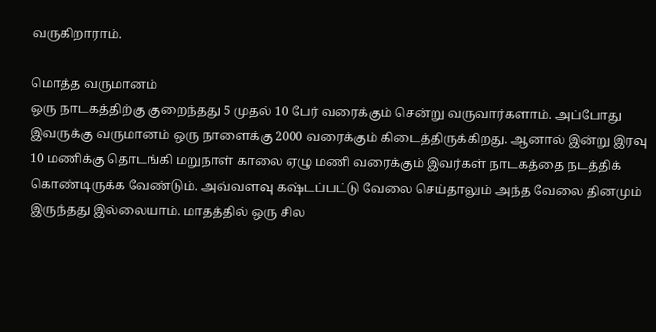வருகிறாராம்.

மொத்த வருமானம்
ஒரு நாடகத்திற்கு குறைந்தது 5 முதல் 10 பேர் வரைக்கும் சென்று வருவார்களாம். அப்போது இவருக்கு வருமானம் ஒரு நாளைக்கு 2000 வரைக்கும் கிடைத்திருக்கிறது. ஆனால் இன்று இரவு 10 மணிக்கு தொடங்கி மறுநாள் காலை ஏழு மணி வரைக்கும் இவர்கள் நாடகத்தை நடத்திக் கொண்டிருக்க வேண்டும். அவ்வளவு கஷ்டப்பட்டு வேலை செய்தாலும் அந்த வேலை தினமும் இருந்தது இல்லையாம். மாதத்தில் ஒரு சில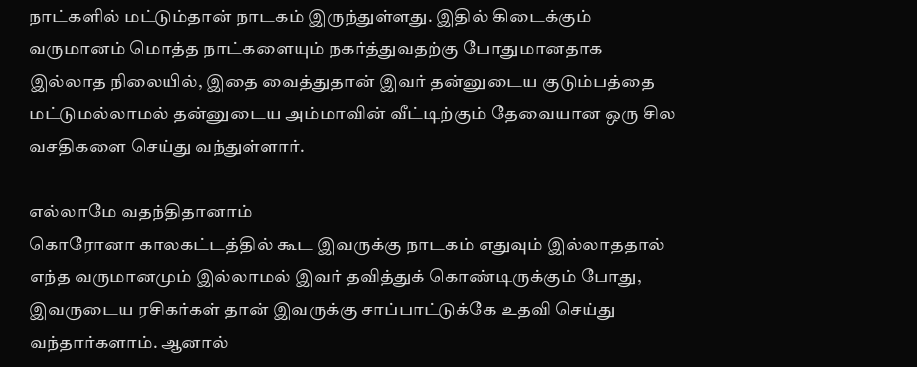நாட்களில் மட்டும்தான் நாடகம் இருந்துள்ளது. இதில் கிடைக்கும் வருமானம் மொத்த நாட்களையும் நகர்த்துவதற்கு போதுமானதாக இல்லாத நிலையில், இதை வைத்துதான் இவர் தன்னுடைய குடும்பத்தை மட்டுமல்லாமல் தன்னுடைய அம்மாவின் வீட்டிற்கும் தேவையான ஒரு சில வசதிகளை செய்து வந்துள்ளார்.

எல்லாமே வதந்திதானாம்
கொரோனா காலகட்டத்தில் கூட இவருக்கு நாடகம் எதுவும் இல்லாததால் எந்த வருமானமும் இல்லாமல் இவர் தவித்துக் கொண்டிருக்கும் போது, இவருடைய ரசிகர்கள் தான் இவருக்கு சாப்பாட்டுக்கே உதவி செய்து வந்தார்களாம். ஆனால்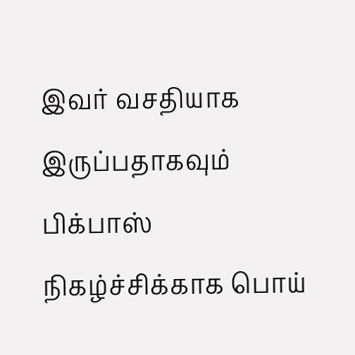இவர் வசதியாக இருப்பதாகவும் பிக்பாஸ் நிகழ்ச்சிக்காக பொய்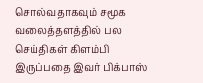சொல்வதாகவும் சமூக வலைத்தளத்தில் பல செய்திகள் கிளம்பி இருப்பதை இவர் பிக்பாஸ்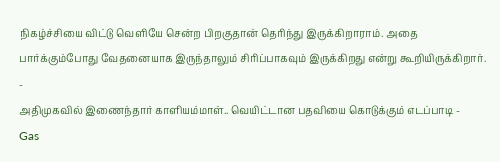நிகழ்ச்சியை விட்டு வெளியே சென்ற பிறகுதான் தெரிந்து இருக்கிறாராம். அதை பார்க்கும்போது வேதனையாக இருந்தாலும் சிரிப்பாகவும் இருக்கிறது என்று கூறியிருக்கிறார்.
-
அதிமுகவில் இணைந்தார் காளியம்மாள்.. வெயிட்டான பதவியை கொடுக்கும் எடப்பாடி -
Gas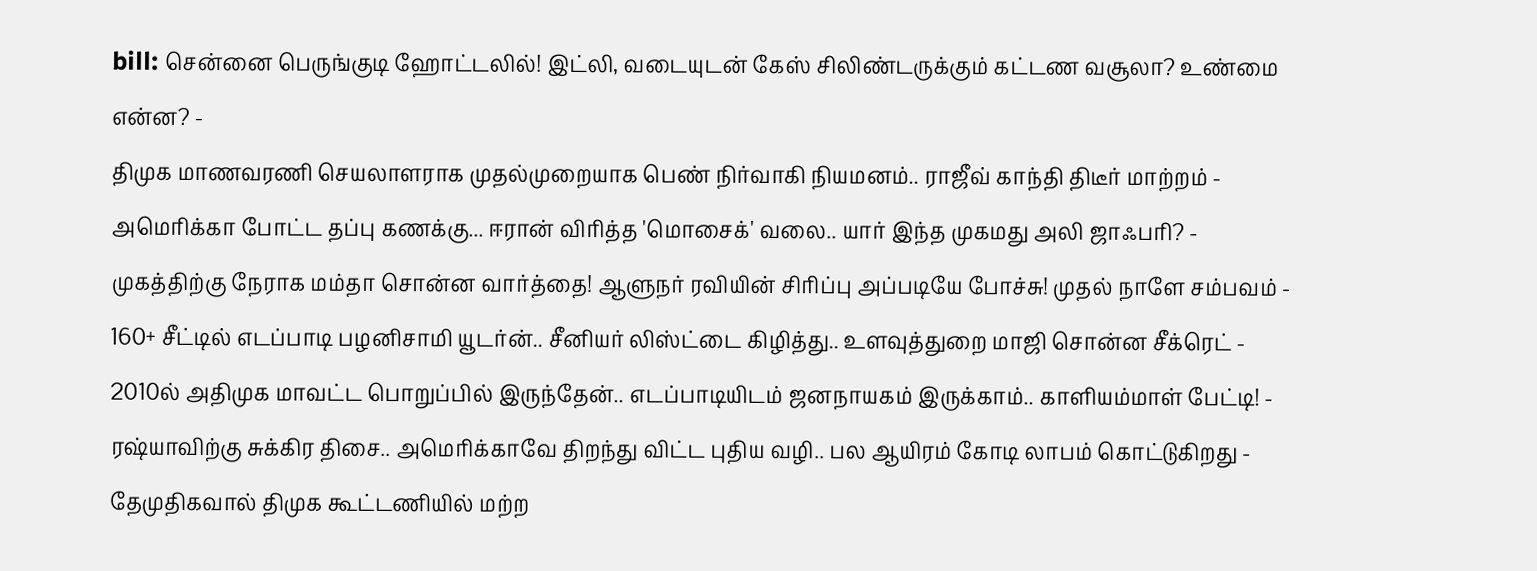bill: சென்னை பெருங்குடி ஹோட்டலில்! இட்லி, வடையுடன் கேஸ் சிலிண்டருக்கும் கட்டண வசூலா? உண்மை என்ன? -
திமுக மாணவரணி செயலாளராக முதல்முறையாக பெண் நிர்வாகி நியமனம்.. ராஜீவ் காந்தி திடீர் மாற்றம் -
அமெரிக்கா போட்ட தப்பு கணக்கு... ஈரான் விரித்த 'மொசைக்' வலை.. யார் இந்த முகமது அலி ஜாஃபரி? -
முகத்திற்கு நேராக மம்தா சொன்ன வார்த்தை! ஆளுநர் ரவியின் சிரிப்பு அப்படியே போச்சு! முதல் நாளே சம்பவம் -
160+ சீட்டில் எடப்பாடி பழனிசாமி யூடர்ன்.. சீனியர் லிஸ்ட்டை கிழித்து.. உளவுத்துறை மாஜி சொன்ன சீக்ரெட் -
2010ல் அதிமுக மாவட்ட பொறுப்பில் இருந்தேன்.. எடப்பாடியிடம் ஜனநாயகம் இருக்காம்.. காளியம்மாள் பேட்டி! -
ரஷ்யாவிற்கு சுக்கிர திசை.. அமெரிக்காவே திறந்து விட்ட புதிய வழி.. பல ஆயிரம் கோடி லாபம் கொட்டுகிறது -
தேமுதிகவால் திமுக கூட்டணியில் மற்ற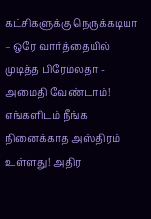கட்சிகளுக்கு நெருக்கடியா – ஒரே வார்த்தையில் முடித்த பிரேமலதா -
அமைதி வேண்டாம்! எங்களிடம் நீங்க நினைக்காத அஸ்திரம் உள்ளது! அதிர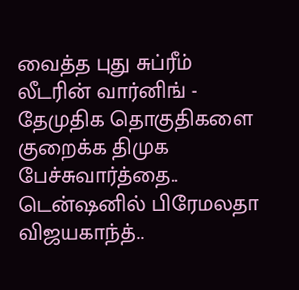வைத்த புது சுப்ரீம் லீடரின் வார்னிங் -
தேமுதிக தொகுதிகளை குறைக்க திமுக பேச்சுவார்த்தை.. டென்ஷனில் பிரேமலதா விஜயகாந்த்..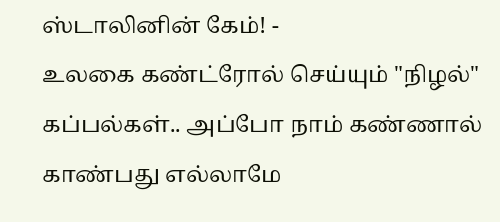ஸ்டாலினின் கேம்! -
உலகை கண்ட்ரோல் செய்யும் "நிழல்" கப்பல்கள்.. அப்போ நாம் கண்ணால் காண்பது எல்லாமே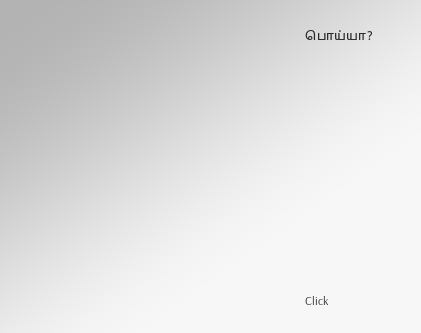பொய்யா?












Click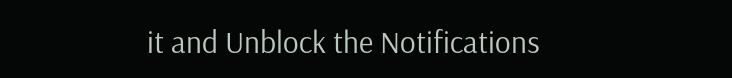it and Unblock the Notifications